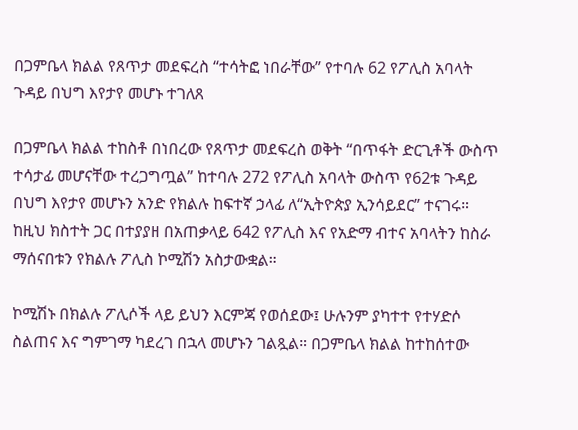በጋምቤላ ክልል የጸጥታ መደፍረስ “ተሳትፎ ነበራቸው” የተባሉ 62 የፖሊስ አባላት ጉዳይ በህግ እየታየ መሆኑ ተገለጸ

በጋምቤላ ክልል ተከስቶ በነበረው የጸጥታ መደፍረስ ወቅት “በጥፋት ድርጊቶች ውስጥ ተሳታፊ መሆናቸው ተረጋግጧል” ከተባሉ 272 የፖሊስ አባላት ውስጥ የ62ቱ ጉዳይ በህግ እየታየ መሆኑን አንድ የክልሉ ከፍተኛ ኃላፊ ለ“ኢትዮጵያ ኢንሳይደር” ተናገሩ። ከዚህ ክስተት ጋር በተያያዘ በአጠቃላይ 642 የፖሊስ እና የአድማ ብተና አባላትን ከስራ ማሰናበቱን የክልሉ ፖሊስ ኮሚሽን አስታውቋል።

ኮሚሽኑ በክልሉ ፖሊሶች ላይ ይህን እርምጃ የወሰደው፤ ሁሉንም ያካተተ የተሃድሶ ስልጠና እና ግምገማ ካደረገ በኋላ መሆኑን ገልጿል። በጋምቤላ ክልል ከተከሰተው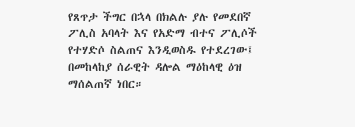የጸጥታ ችግር በኋላ በክልሉ ያሉ የመደበኛ ፖሊስ አባላት እና የአድማ ብተና ፖሊሶች የተሃድሶ ስልጠና እንዲወስዱ የተደረገው፤ በመከላከያ ሰራዊት ዳሎል ማዕከላዊ ዕዝ ማሰልጠኛ ነበር።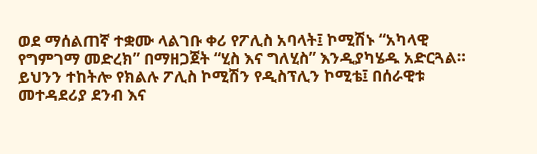ወደ ማሰልጠኛ ተቋሙ ላልገቡ ቀሪ የፖሊስ አባላት፤ ኮሚሽኑ “አካላዊ የግምገማ መድረክ” በማዘጋጀት “ሂስ እና ግለሂስ” እንዲያካሄዱ አድርጓል። ይህንን ተከትሎ የክልሉ ፖሊስ ኮሚሽን የዲስፕሊን ኮሚቴ፤ በሰራዊቱ መተዳደሪያ ደንብ እና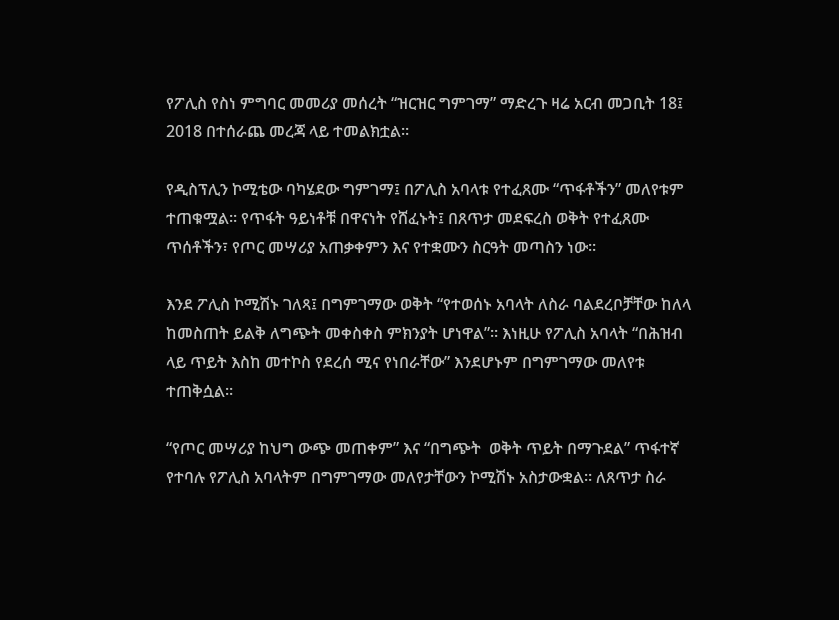የፖሊስ የስነ ምግባር መመሪያ መሰረት “ዝርዝር ግምገማ” ማድረጉ ዛሬ አርብ መጋቢት 18፤ 2018 በተሰራጨ መረጃ ላይ ተመልክቷል።

የዲስፕሊን ኮሚቴው ባካሄደው ግምገማ፤ በፖሊስ አባላቱ የተፈጸሙ “ጥፋቶችን” መለየቱም ተጠቁሟል። የጥፋት ዓይነቶቹ በዋናነት የሸፈኑት፤ በጸጥታ መደፍረስ ወቅት የተፈጸሙ ጥሰቶችን፣ የጦር መሣሪያ አጠቃቀምን እና የተቋሙን ስርዓት መጣስን ነው።

እንደ ፖሊስ ኮሚሽኑ ገለጻ፤ በግምገማው ወቅት “የተወሰኑ አባላት ለስራ ባልደረቦቻቸው ከለላ ከመስጠት ይልቅ ለግጭት መቀስቀስ ምክንያት ሆነዋል”። እነዚሁ የፖሊስ አባላት “በሕዝብ ላይ ጥይት እስከ መተኮስ የደረሰ ሚና የነበራቸው” እንደሆኑም በግምገማው መለየቱ ተጠቅሷል።

“የጦር መሣሪያ ከህግ ውጭ መጠቀም” እና “በግጭት  ወቅት ጥይት በማጉደል” ጥፋተኛ የተባሉ የፖሊስ አባላትም በግምገማው መለየታቸውን ኮሚሽኑ አስታውቋል። ለጸጥታ ስራ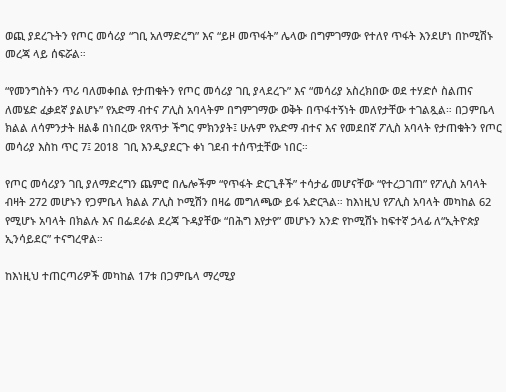ወጪ ያደረጉትን የጦር መሳሪያ “ገቢ አለማድረግ” እና “ይዞ መጥፋት” ሌላው በግምገማው የተለየ ጥፋት እንደሆነ በኮሚሽኑ መረጃ ላይ ሰፍሯል።

“የመንግስትን ጥሪ ባለመቀበል የታጠቁትን የጦር መሳሪያ ገቢ ያላደረጉ” እና “መሳሪያ አስረክበው ወደ ተሃድሶ ስልጠና ለመሄድ ፈቃደኛ ያልሆኑ” የአድማ ብተና ፖሊስ አባላትም በግምገማው ወቅት በጥፋተኝነት መለየታቸው ተገልጿል። በጋምቤላ ክልል ለሳምንታት ዘልቆ በነበረው የጸጥታ ችግር ምክንያት፤ ሁሉም የአድማ ብተና እና የመደበኛ ፖሊስ አባላት የታጠቁትን የጦር መሳሪያ እስከ ጥር 7፤ 2018  ገቢ እንዲያደርጉ ቀነ ገደብ ተሰጥቷቸው ነበር።

የጦር መሳሪያን ገቢ ያለማድረግን ጨምሮ በሌሎችም “የጥፋት ድርጊቶች” ተሳታፊ መሆናቸው “የተረጋገጠ” የፖሊስ አባላት ብዛት 272 መሆኑን የጋምቤላ ክልል ፖሊስ ኮሚሽን በዛሬ መግለጫው ይፋ አድርጓል። ከእነዚህ የፖሊስ አባላት መካከል 62 የሚሆኑ አባላት በክልሉ እና በፌደራል ደረጃ ጉዳያቸው “በሕግ እየታየ” መሆኑን አንድ የኮሚሽኑ ከፍተኛ ኃላፊ ለ“ኢትዮጵያ ኢንሳይደር” ተናግረዋል።

ከእነዚህ ተጠርጣሪዎች መካከል 17ቱ በጋምቤላ ማረሚያ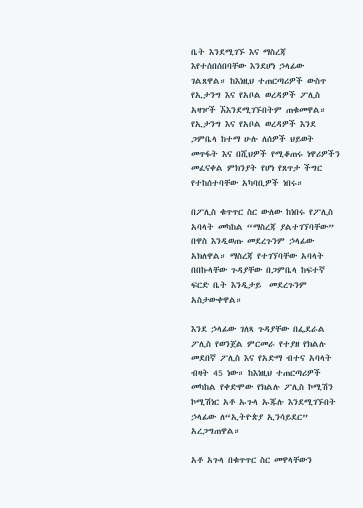ቤት እንደሚገኙ እና ማስረጃ እየተሰበሰበባቸው እንደሆነ ኃላፊው ገልጸዋል። ከእነዚህ ተጠርጣሪዎች ውስጥ የኢታንግ እና የአቦል ወረዳዎች ፖሊስ አዛዦች ኧእንደሚገኙበትም ጠቁመዋል። የኢታንግ እና የአቦል ወረዳዎች እንደ ጋምቤላ ከተማ ሁሉ ለሰዎች ህይወት መጥፋት እና በሺህዎች የሚቆጠሩ ነዋሪዎችን መፈናቀል ምክንያት የሆነ የጸጥታ ችግር የተከሰተባቸው አካባቢዎች ነበሩ።

በፖሊስ ቁጥጥር ስር ውለው ከነበሩ የፖሊስ አባላት መካከል “ማስረጃ ያልተገኘባቸው” በዋስ እንዲወጡ መደረጉንም ኃላፊው አክለዋል። ማስረጃ የተገኘባቸው አባላት በበኩላቸው ጉዳያቸው በጋምቤላ ከፍተኛ ፍርድ ቤት እንዲታይ  መደረጉንም አስታውቀዋል።

እንደ ኃላፊው ገለጻ ጉዳያቸው በፌደራል ፖሊስ የወንጀል ምርመራ የተያዘ የክልሉ መደበኛ ፖሊስ እና የአድማ ብተና አባላት ብዛት 45 ነው። ከእነዚህ ተጠርጣሪዎች መካከል የቀድሞው የክልሉ ፖሊስ ኮሚሽን ኮሚሽነር አቶ ኡጉላ ኡጁሉ እንደሚገኙበት ኃላፊው ለ“ኢትዮጵያ ኢንሳይደር” አረጋግጠዋል።

አቶ አጉላ በቁጥጥር ስር መዋላቸውን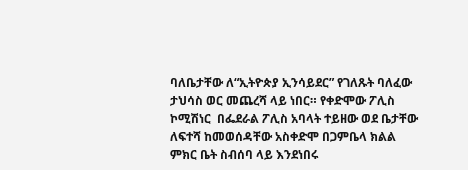ባለቤታቸው ለ“ኢትዮጵያ ኢንሳይደር” የገለጹት ባለፈው ታህሳስ ወር መጨረሻ ላይ ነበር። የቀድሞው ፖሊስ ኮሚሽነር  በፌደራል ፖሊስ አባላት ተይዘው ወደ ቤታቸው ለፍተሻ ከመወሰዳቸው አስቀድሞ በጋምቤላ ክልል ምክር ቤት ስብሰባ ላይ እንደነበሩ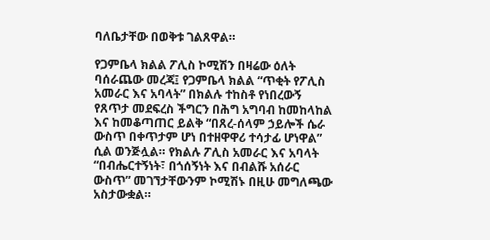ባለቤታቸው በወቅቱ ገልጸዋል።

የጋምቤላ ክልል ፖሊስ ኮሚሽን በዛሬው ዕለት ባሰራጨው መረጃ፤ የጋምቤላ ክልል “ጥቂት የፖሊስ አመራር እና አባላት” በክልሉ ተከስቶ የነበረውኝ የጸጥታ መደፍረስ ችግርን በሕግ አግባብ ከመከላከል እና ከመቆጣጠር ይልቅ “በጸረ-ሰላም ኃይሎች ሴራ ውስጥ በቀጥታም ሆነ በተዘዋዋሪ ተሳታፊ ሆነዋል” ሲል ወንጅሏል። የክልሉ ፖሊስ አመራር እና አባላት “በብሔርተኝነት፣ በጎሰኝነት እና በብልሹ አሰራር ውስጥ” መገኘታቸውንም ኮሚሽኑ በዚሁ መግለጫው አስታውቋል።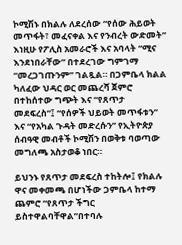ኮሚሽኑ በክልሉ ለደረሰው “የሰው ሕይወት መጥፋት፣ መፈናቀል እና የንብረት ውድመት” እነዚሁ የፖሊስ አመራሮች እና አባላት “ሚና እንደነበራቸው” በተደረገው ግምገማ “መረጋገጡንም” ገልጿል። በጋምቤላ ክልል ካለፈው ህዳር ወር መጨረሻ ጀምሮ በተከሰተው ግጭት እና “የጸጥታ መደፍረስ”፤ “የሰዎች ህይወት መጥፋቱን” እና “የአካል ጉዳት መድረሱን” የኢትዮጵያ ሰብዓዊ መብቶች ኮሚሽን በወቅቱ ባወጣው መግለጫ አስታወቆ ነበር።

ይህንኑ የጸጥታ መደፍረስ ተከትሎ፤ የክልሉ ዋና መቀመጫ በሆነችው ጋምቤላ ከተማ ጨምሮ “የጸጥታ ችግር ይስተዋልባቸዋል”በተባሉ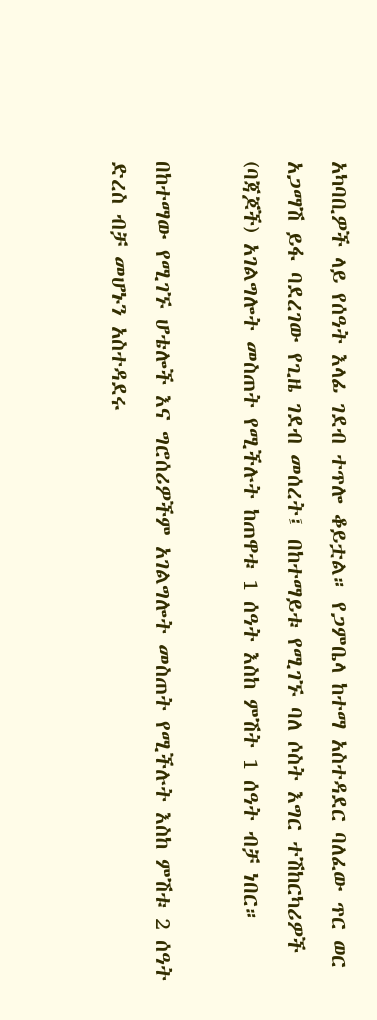አካባቢዎች ላይ የሰዓት እላፊ ገደብ ተጥሎ ቆይቷል። የጋምቤላ ከተማ አስተዳደር ባለፈው ጥር ወር አጋማሽ ይፋ ባደረገው የጊዜ ገደብ መሰረት፤ በከተማይቱ የሚገኙ ባለ ሶስት እግር ተሽከርካሪዎች (ባጃጆች) አገልግሎት መስጠት የሚችሉት ከጠዋቱ 1 ሰዓት እስከ ምሽት 1 ሰዓት ብቻ ነበር።

በከተማው የሚገኙ ሆቴሎች እና ግሮሰሪዎችም አገልግሎት መስጠት የሚችሉት እስከ ምሽቱ 2 ሰዓት ድረስ ብቻ መሆኑን አስተዳደሩ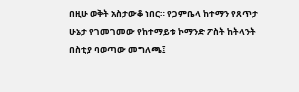በዚሁ ወቅት አስታውቆ ነበር። የጋምቤላ ከተማን የጸጥታ ሁኔታ የገመገመው የከተማይቱ ኮማንድ ፖስት ከትላንት በስቲያ ባወጣው መግለጫ፤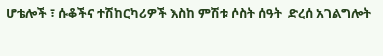ሆቴሎች ፣ ሱቆችና ተሽከርካሪዎች እስከ ምሽቱ ሶስት ሰዓት  ድረሰ አገልግሎት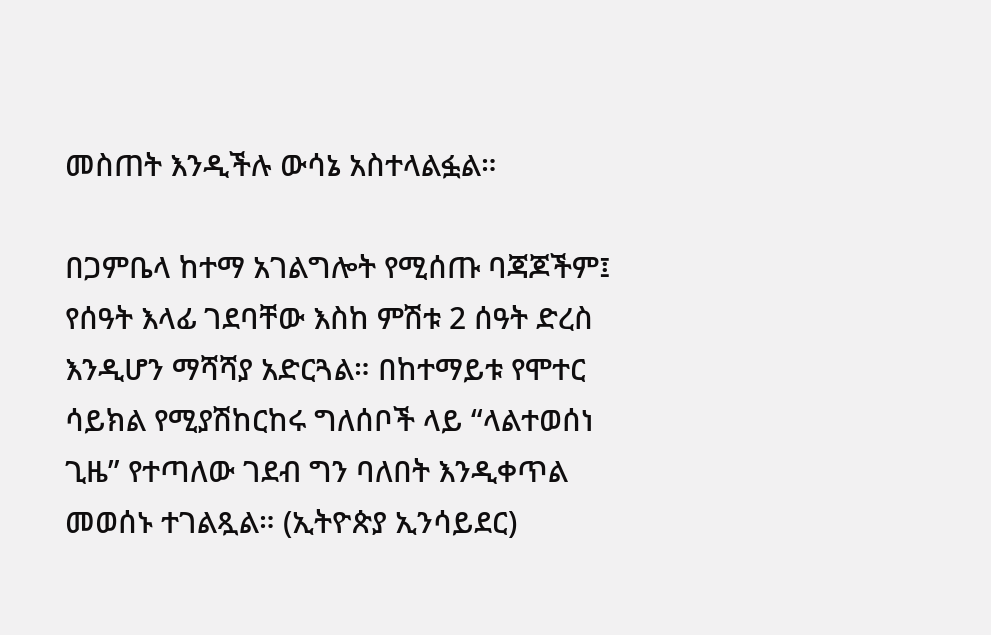መስጠት እንዲችሉ ውሳኔ አስተላልፏል።

በጋምቤላ ከተማ አገልግሎት የሚሰጡ ባጃጆችም፤ የሰዓት እላፊ ገደባቸው እስከ ምሽቱ 2 ሰዓት ድረስ እንዲሆን ማሻሻያ አድርጓል። በከተማይቱ የሞተር ሳይክል የሚያሽከርከሩ ግለሰቦች ላይ “ላልተወሰነ ጊዜ” የተጣለው ገደብ ግን ባለበት እንዲቀጥል መወሰኑ ተገልጿል። (ኢትዮጵያ ኢንሳይደር)